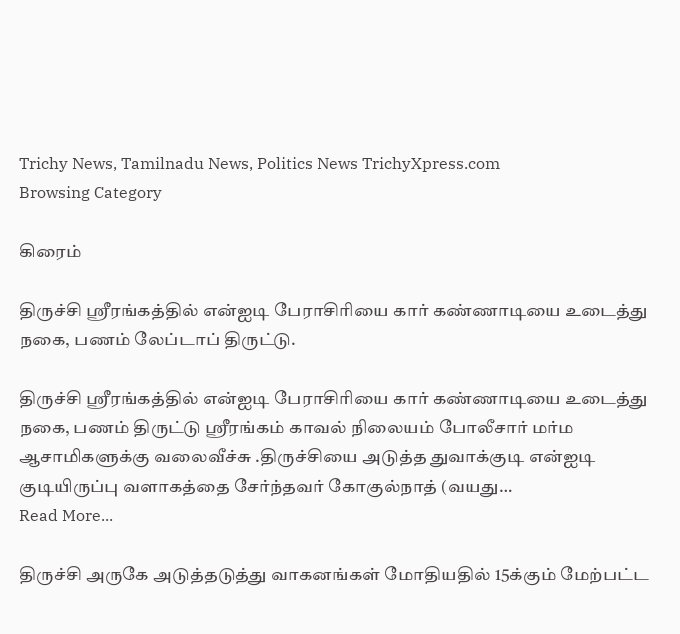Trichy News, Tamilnadu News, Politics News TrichyXpress.com
Browsing Category

கிரைம்

திருச்சி ஸ்ரீரங்கத்தில் என்ஐடி பேராசிரியை கார் கண்ணாடியை உடைத்து நகை, பணம் லேப்டாப் திருட்டு.

திருச்சி ஸ்ரீரங்கத்தில் என்ஐடி பேராசிரியை கார் கண்ணாடியை உடைத்து நகை, பணம் திருட்டு ஸ்ரீரங்கம் காவல் நிலையம் போலீசார் மர்ம ஆசாமிகளுக்கு வலைவீச்சு .திருச்சியை அடுத்த துவாக்குடி என்ஐடி குடியிருப்பு வளாகத்தை சேர்ந்தவர் கோகுல்நாத் (வயது…
Read More...

திருச்சி அருகே அடுத்தடுத்து வாகனங்கள் மோதியதில் 15க்கும் மேற்பட்ட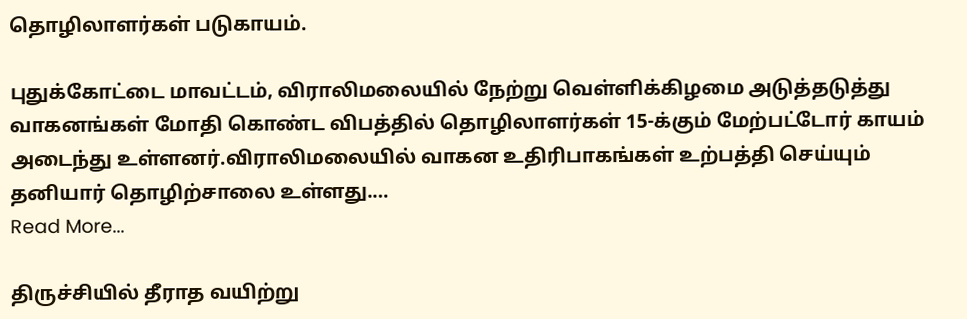தொழிலாளர்கள் படுகாயம்.

புதுக்கோட்டை மாவட்டம், விராலிமலையில் நேற்று வெள்ளிக்கிழமை அடுத்தடுத்து வாகனங்கள் மோதி கொண்ட விபத்தில் தொழிலாளர்கள் 15-க்கும் மேற்பட்டோர் காயம் அடைந்து உள்ளனர்.விராலிமலையில் வாகன உதிரிபாகங்கள் உற்பத்தி செய்யும் தனியார் தொழிற்சாலை உள்ளது.…
Read More...

திருச்சியில் தீராத வயிற்று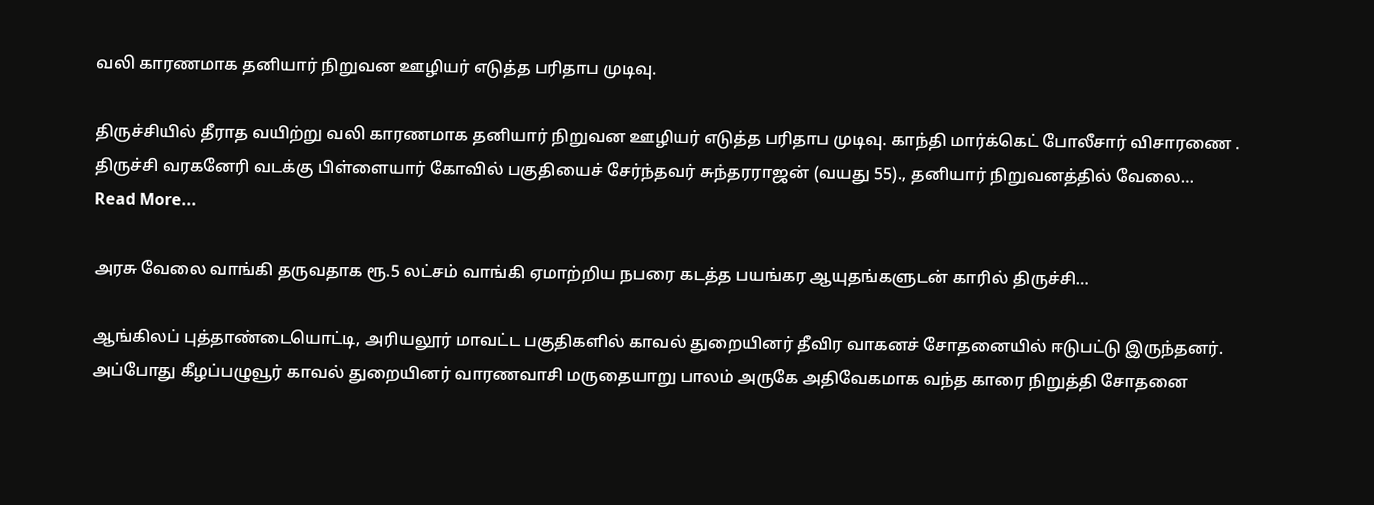வலி காரணமாக தனியார் நிறுவன ஊழியர் எடுத்த பரிதாப முடிவு.

திருச்சியில் தீராத வயிற்று வலி காரணமாக தனியார் நிறுவன ஊழியர் எடுத்த பரிதாப முடிவு. காந்தி மார்க்கெட் போலீசார் விசாரணை . திருச்சி வரகனேரி வடக்கு பிள்ளையார் கோவில் பகுதியைச் சேர்ந்தவர் சுந்தரராஜன் (வயது 55)., தனியார் நிறுவனத்தில் வேலை…
Read More...

அரசு வேலை வாங்கி தருவதாக ரூ.5 லட்சம் வாங்கி ஏமாற்றிய நபரை கடத்த பயங்கர ஆயுதங்களுடன் காரில் திருச்சி…

ஆங்கிலப் புத்தாண்டையொட்டி, அரியலூர் மாவட்ட பகுதிகளில் காவல் துறையினர் தீவிர வாகனச் சோதனையில் ஈடுபட்டு இருந்தனர். அப்போது கீழப்பழுவூர் காவல் துறையினர் வாரணவாசி மருதையாறு பாலம் அருகே அதிவேகமாக வந்த காரை நிறுத்தி சோதனை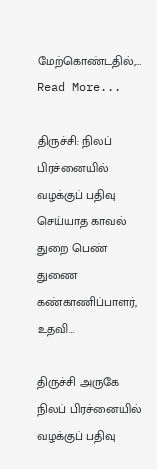மேற்கொண்டதில்,…
Read More...

திருச்சி: நிலப் பிரச்னையில் வழக்குப் பதிவு செய்யாத காவல் துறை பெண் துணை கண்காணிப்பாளர், உதவி…

திருச்சி அருகே நிலப் பிரச்னையில் வழக்குப் பதிவு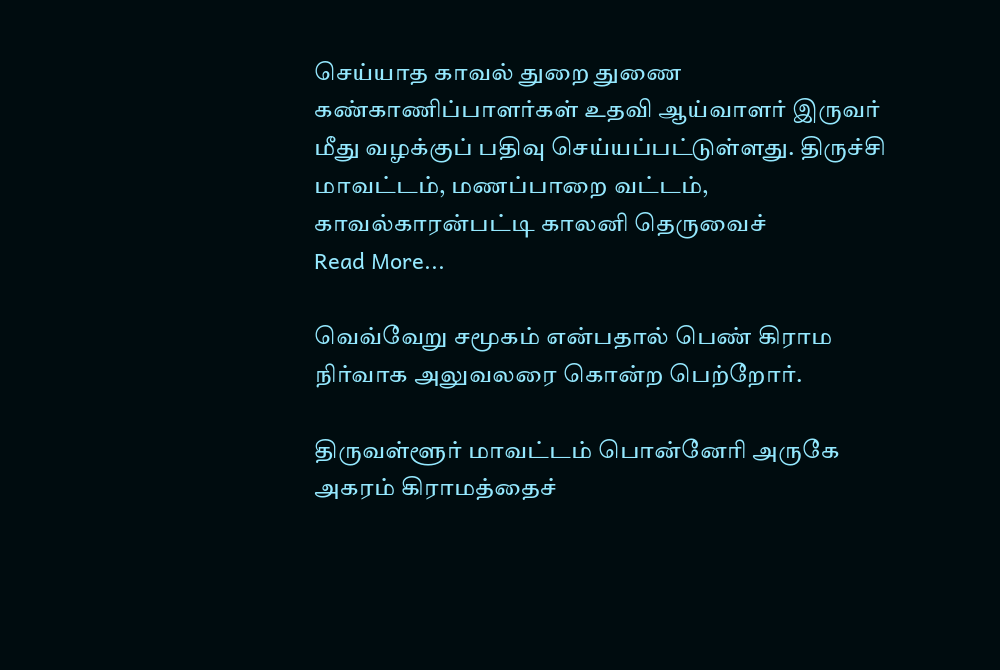செய்யாத காவல் துறை துணை கண்காணிப்பாளர்கள் உதவி ஆய்வாளர் இருவர் மீது வழக்குப் பதிவு செய்யப்பட்டுள்ளது. திருச்சி மாவட்டம், மணப்பாறை வட்டம், காவல்காரன்பட்டி காலனி தெருவைச்
Read More...

வெவ்வேறு சமூகம் என்பதால் பெண் கிராம நிர்வாக அலுவலரை கொன்ற பெற்றோர்.

திருவள்ளூர் மாவட்டம் பொன்னேரி அருகே அகரம் கிராமத்தைச்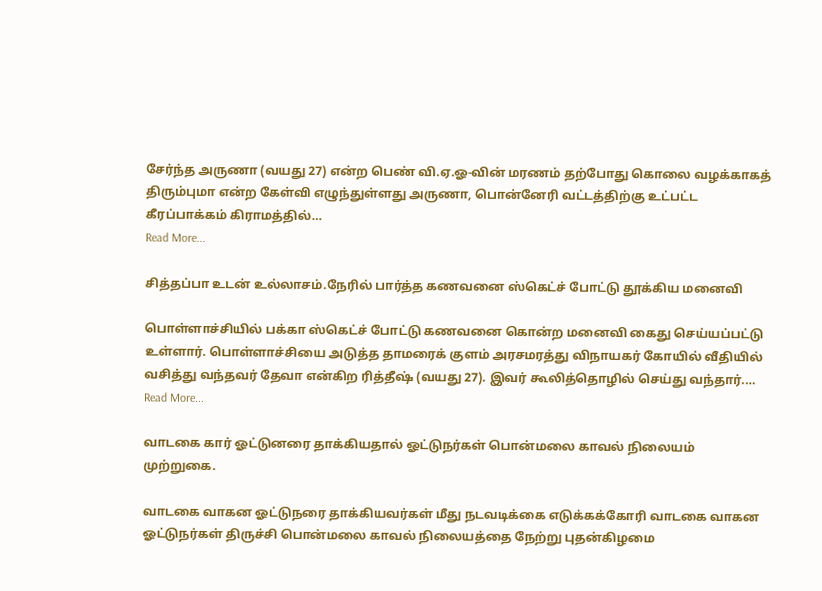சேர்ந்த அருணா (வயது 27) என்ற பெண் வி.ஏ.ஓ-வின் மரணம் தற்போது கொலை வழக்காகத் திரும்புமா என்ற கேள்வி எழுந்துள்ளது அருணா, பொன்னேரி வட்டத்திற்கு உட்பட்ட கீரப்பாக்கம் கிராமத்தில்…
Read More...

சித்தப்பா உடன் உல்லாசம்.நேரில் பார்த்த கணவனை ஸ்கெட்ச் போட்டு தூக்கிய மனைவி

பொள்ளாச்சியில் பக்கா ஸ்கெட்ச் போட்டு கணவனை கொன்ற மனைவி கைது செய்யப்பட்டு உள்ளார். பொள்ளாச்சியை அடுத்த தாமரைக் குளம் அரசமரத்து விநாயகர் கோயில் வீதியில் வசித்து வந்தவர் தேவா என்கிற ரித்தீஷ் (வயது 27). இவர் கூலித்தொழில் செய்து வந்தார்.…
Read More...

வாடகை கார் ஓட்டுனரை தாக்கியதால் ஓட்டுநர்கள் பொன்மலை காவல் நிலையம் முற்றுகை.

வாடகை வாகன ஓட்டுநரை தாக்கியவர்கள் மீது நடவடிக்கை எடுக்கக்கோரி வாடகை வாகன ஓட்டுநர்கள் திருச்சி பொன்மலை காவல் நிலையத்தை நேற்று புதன்கிழமை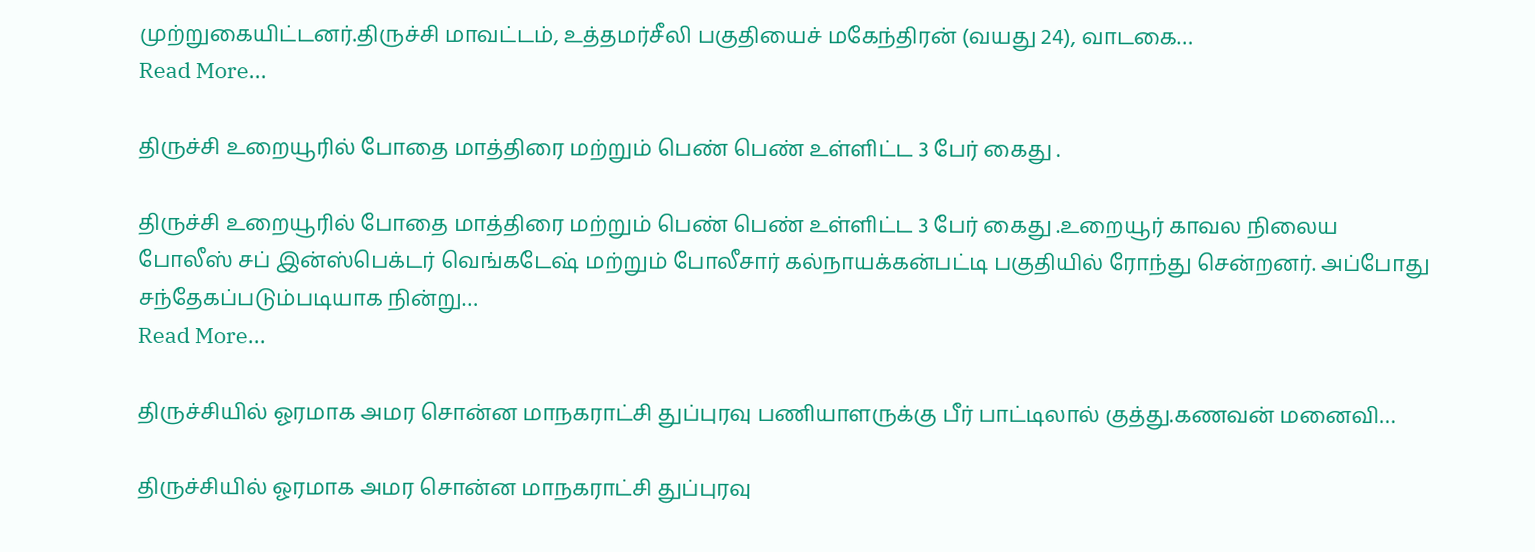முற்றுகையிட்டனர்.திருச்சி மாவட்டம், உத்தமர்சீலி பகுதியைச் மகேந்திரன் (வயது 24), வாடகை…
Read More...

திருச்சி உறையூரில் போதை மாத்திரை மற்றும் பெண் பெண் உள்ளிட்ட 3 பேர் கைது .

திருச்சி உறையூரில் போதை மாத்திரை மற்றும் பெண் பெண் உள்ளிட்ட 3 பேர் கைது .உறையூர் காவல நிலைய போலீஸ் சப் இன்ஸ்பெக்டர் வெங்கடேஷ் மற்றும் போலீசார் கல்நாயக்கன்பட்டி பகுதியில் ரோந்து சென்றனர். அப்போது சந்தேகப்படும்படியாக நின்று…
Read More...

திருச்சியில் ஓரமாக அமர சொன்ன மாநகராட்சி துப்புரவு பணியாளருக்கு பீர் பாட்டிலால் குத்து.கணவன் மனைவி…

திருச்சியில் ஓரமாக அமர சொன்ன மாநகராட்சி துப்புரவு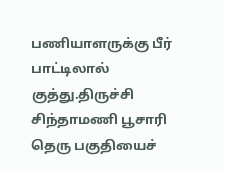பணியாளருக்கு பீர் பாட்டிலால் குத்து.திருச்சி சிந்தாமணி பூசாரி தெரு பகுதியைச்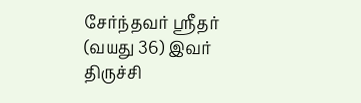சேர்ந்தவர் ஸ்ரீதர் (வயது 36) இவர் திருச்சி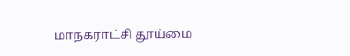மாநகராட்சி தூய்மை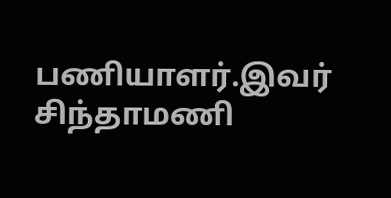பணியாளர்.இவர் சிந்தாமணி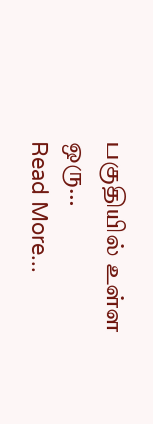பகுதியில் உள்ள ஒரு…
Read More...